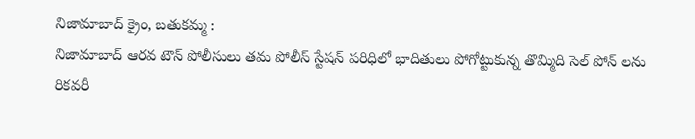నిజామాబాద్ క్రైం, బతుకమ్మ :
నిజామాబాద్ ఆరవ టౌన్ పోలీసులు తమ పోలీస్ స్టేషన్ పరిధిలో భాదితులు పోగోట్టుకున్న తొమ్మిది సెల్ పోన్ లను రికవరీ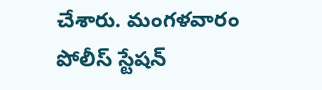చేశారు. మంగళవారం పోలీస్ స్టేషన్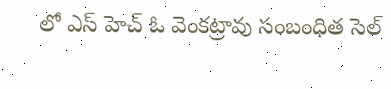లో ఎస్ హెచ్ ఓ వెంకట్రావు సంబంధిత సెల్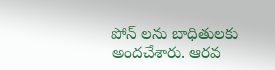పోన్ లను బాధితులకు అందచేశారు. ఆరవ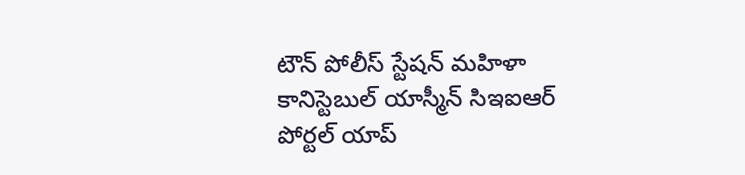టౌన్ పోలీస్ స్టేషన్ మహిళా కానిస్టెబుల్ యాస్మీన్ సిఇఐఆర్ పోర్టల్ యాప్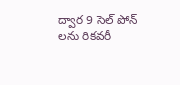ద్వార 9 సెల్ పోన్ లను రికవరీ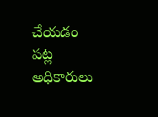చేయడం పట్ల అధికారులు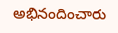అభినందించారు